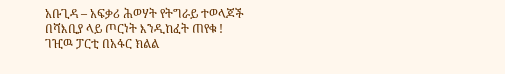አቡጊዳ – አፍቃሪ ሕወሃት የትግራይ ተወላጆች በሻእቢያ ላይ ጦርነት እንዲከፈት ጠየቁ !
ገዢዉ ፓርቲ በአፋር ክልል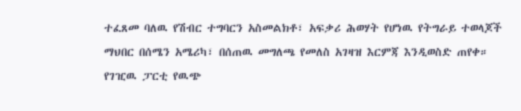ተፈጸመ ባለዉ የሽብር ተግባርን አስመልክቶ፣ አፍቃሪ ሕወሃት የሆነዉ የትግራይ ተወላጆች ማህበር በሰሜን አሜሪካ፣ በሰጠዉ መግለጫ የመለስ አገዛዝ እርምጃ እንዲወስድ ጠየቀ።
የገዢዉ ፓርቲ የዉጭ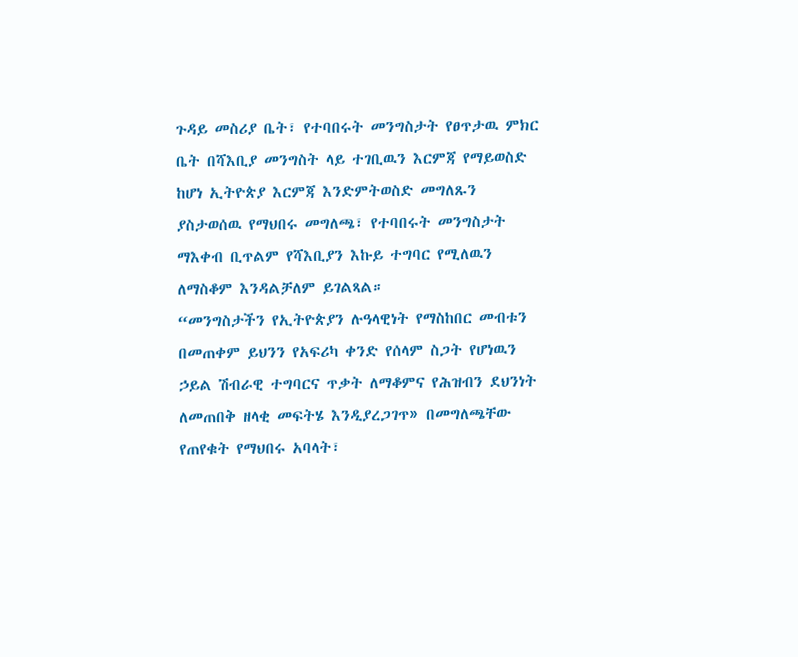ጉዳይ መስሪያ ቤት፣ የተባበሩት መንግስታት የፀጥታዉ ምክር ቤት በሻእቢያ መንግስት ላይ ተገቢዉን እርምጃ የማይወስድ ከሆነ ኢትዮጵያ እርምጃ እንድምትወስድ መግለጹን ያስታወሰዉ የማህበሩ መግለጫ፣ የተባበሩት መንግስታት ማእቀብ ቢጥልም የሻእቢያን እኩይ ተግባር የሚለዉን ለማስቆም እንዳልቻለም ይገልጻል።
“መንግስታችን የኢትዮጵያን ሉዓላዊነት የማስከበር መብቱን በመጠቀም ይህንን የአፍሪካ ቀንድ የሰላም ስጋት የሆነዉን ኃይል ሽብራዊ ተግባርና ጥቃት ለማቆምና የሕዝብን ደህንነት ለመጠበቅ ዘላቂ መፍትሄ እንዲያረጋገጥ» በመግለጫቸው የጠየቁት የማህበሩ አባላት፣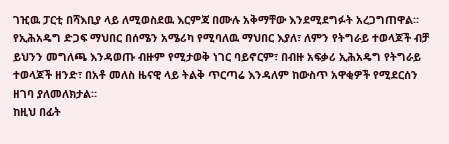ገዢዉ ፓርቲ በሻእቢያ ላይ ለሚወስደዉ እርምጃ በሙሉ አቅማቸው እንደሚደግፉት አረጋግጠዋል።
የኢሕአዴግ ድጋፍ ማህበር በሰሜን አሜሪካ የሚባለዉ ማህበር እያለ፣ ለምን የትግራይ ተወላጆች ብቻ ይህንን መግለጫ እንዳወጡ ብዙም የሚታወቅ ነገር ባይኖርም፣ በብዙ አፍቃሪ ኢሕአዴግ የትግራይ ተወላጆች ዘንድ፣ በአቶ መለስ ዜናዊ ላይ ትልቅ ጥርጣሬ እንዳለም ከውስጥ አዋቂዎች የሚደርሰን ዘገባ ያለመለክታል።
ከዚህ በፊት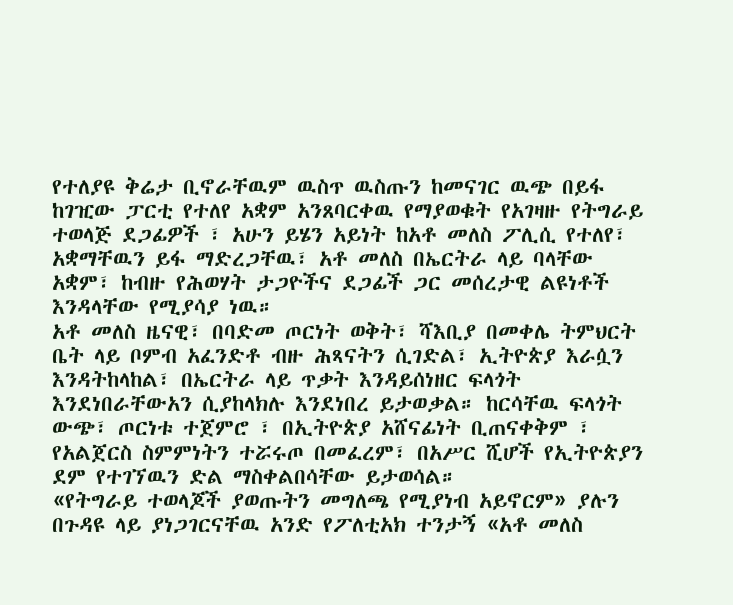የተለያዩ ቅሬታ ቢኖራቸዉም ዉስጥ ዉስጡን ከመናገር ዉጭ በይፋ ከገዢው ፓርቲ የተለየ አቋም አንጸባርቀዉ የማያወቁት የአገዛዙ የትግራይ ተወላጅ ደጋፊዎች ፣ አሁን ይሄን አይነት ከአቶ መለስ ፖሊሲ የተለየ፣ አቋማቸዉን ይፋ ማድረጋቸዉ፣ አቶ መለስ በኤርትራ ላይ ባላቸው አቋም፣ ከብዙ የሕወሃት ታጋዮችና ደጋፊች ጋር መሰረታዊ ልዩነቶች እንዳላቸው የሚያሳያ ነዉ።
አቶ መለስ ዜናዊ፣ በባድመ ጦርነት ወቅት፣ ሻእቢያ በመቀሌ ትምህርት ቤት ላይ ቦምብ አፈንድቶ ብዙ ሕጻናትን ሲገድል፣ ኢትዮጵያ እራሷን እንዳትከላከል፣ በኤርትራ ላይ ጥቃት እንዳይሰነዘር ፍላጎት እንደነበራቸውአን ሲያከላክሉ እንደነበረ ይታወቃል። ከርሳቸዉ ፍላጎት ውጭ፣ ጦርነቱ ተጀምሮ ፣ በኢትዮጵያ አሸናፊነት ቢጠናቀቅም ፣ የአልጀርስ ስምምነትን ተሯሩጦ በመፈረም፣ በአሥር ሺሆች የኢትዮጵያን ደም የተገኘዉን ድል ማስቀልበሳቸው ይታወሳል።
«የትግራይ ተወላጆች ያወጡትን መግለጫ የሚያነብ አይኖርም» ያሉን በጉዳዩ ላይ ያነጋገርናቸዉ አንድ የፖለቲአክ ተንታኝ «አቶ መለስ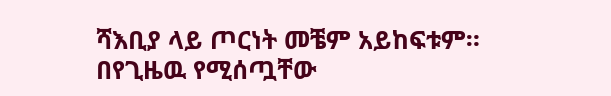ሻእቢያ ላይ ጦርነት መቼም አይከፍቱም። በየጊዜዉ የሚሰጧቸው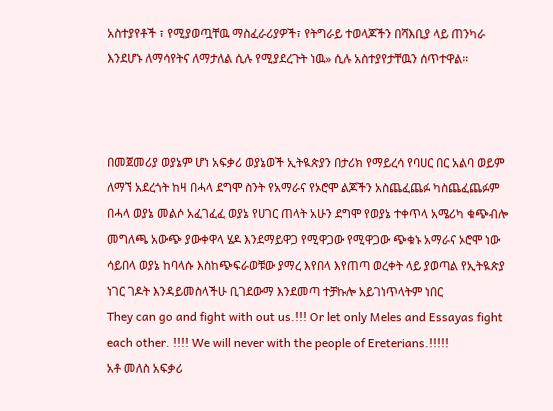አስተያየቶች ፣ የሚያወጧቸዉ ማስፈራሪያዎች፣ የትግራይ ተወላጆችን በሻእቢያ ላይ ጠንካራ እንደሆኑ ለማሳየትና ለማታለል ሲሉ የሚያደረጉት ነዉ» ሲሉ አስተያየታቸዉን ሰጥተዋል።



በመጀመሪያ ወያኔም ሆነ አፍቃሪ ወያኔወች ኢትዪጵያን በታሪክ የማይረሳ የባሀር በር አልባ ወይም ለማኘ አደረጎት ከዛ በሓላ ደግሞ ስንት የአማራና የኦሮሞ ልጆችን አስጨፈጨፉ ካስጨፈጨፉም በሓላ ወያኔ መልሶ አፈገፈፈ ወያኔ የሀገር ጠላት አሁን ደግሞ የወያኔ ተቀጥላ አሜሪካ ቁጭብሎ መግለጫ አውጭ ያውቀዋላ ሄዶ እንደማይዋጋ የሚዋጋው የሚዋጋው ጭቁኑ አማራና ኦሮሞ ነው ሳይበላ ወያኔ ከባላሱ እስከጭፍራወቹው ያማረ እየበላ እየጠጣ ወረቀት ላይ ያወጣል የኢትዪጵያ ነገር ገዶት እንዳይመስላችሁ ቢገደውማ እንደመጣ ተቻኩሎ አይገነጥላትም ነበር
They can go and fight with out us.!!! Or let only Meles and Essayas fight each other. !!!! We will never with the people of Ereterians.!!!!!
አቶ መለስ አፍቃሪ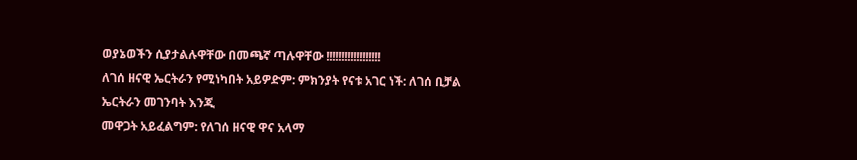ወያኔወችን ሲያታልሉዋቸው በመጫኛ ጣሉዋቸው !!!!!!!!!!!!!!!!!!
ለገሰ ዘናዊ ኤርትራን የሚነካበት አይዎድም: ምክንያት የናቱ አገር ነች: ለገሰ ቢቻል ኤርትራን መገንባት እንጂ
መዋጋት አይፈልግም: የለገሰ ዘናዊ ዋና አላማ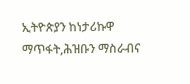ኢትዮጵያን ከነታሪኩዋ ማጥፋት,ሕዝቡን ማስራብና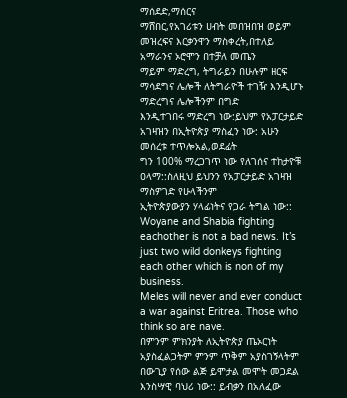ማሰደድ,ማሰርና
ማሸበር,የአገሪቱን ሀብት መበዝበዝ ወይም መዝረፍና እርቃንዋን ማስቀረት,በተለይ አማራንና ኦሮሞን በተቻለ መጤን
ማይም ማድረግ, ትግራይን በሁሉም ዘርፍ ማሳደግና ሌሎች ለትግራዮች ተገዥ እንዲሆኑ ማድረግና ሌሎችንም በግድ
እንዲተገበሩ ማድረግ ነው:ይህም የአፓርታይድ አገዛዝን በኢትዮጵያ ማስፈን ነው: አሁን መሰረቱ ተጥሎአል,ወደፊት
ግን 100% ማረጋገጥ ነው የለገሰና ተከታዮቹ ዐላማ::ስለዚህ ይህንን የአፓርታይድ አገዛዝ ማስዎገድ የሁላችንም
ኢትዮጵያውያን ሃላፊነትና የጋራ ትግል ነው::
Woyane and Shabia fighting eachother is not a bad news. It’s just two wild donkeys fighting each other which is non of my business.
Meles will never and ever conduct a war against Eritrea. Those who think so are nave.
በምንም ምክንያት ለኢትዮጵያ ጤኦርነት አያስፈልጋትም ምንም ጥቅም አያስገኝላትም በውጊያ የሰው ልጅ ይሞታል መሞት መጋደል እንስሣዊ ባህሪ ነው:: ይብቃን በአለፈው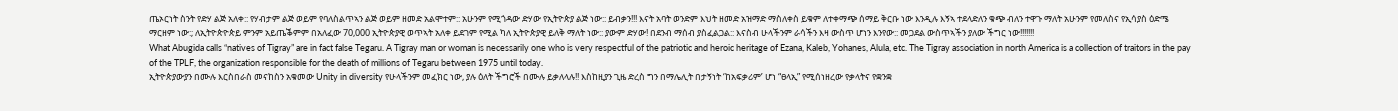ጤኦርነት ስንት የድሃ ልጅ አለቀ:: የሃብታም ልጅ ወይም የባለስልጥኣን ልጅ ወይም ዘመድ አልሞተም:: አሁንም የሚጎዳው ድሃው የኢትዮጵያ ልጅ ነው:: ይብቃን!!! እናት አባት ወንድም እህት ዘመድ አዝማድ ማስለቀስ ይቁም ለተቀማጭ ሰማይ ቅርቡ ነው እንዲሉ እኝኣ ተደላድለን ቁጭ ብለን ተዋጉ ማለት አሁንም የመለስና የኢሳያስ ዕድሜ ማርዘም ነው:; ለኢትዮጵዮጵይ ምንም አይጤቕምም በአለፈው 70,000 ኢትዮጵያዊ ወጥኣት አለቀ ይደገም የሚል ካለ ኢትዮጵያዊ ይለቅ ማለት ነው:: ያውም ድሃው! በደንብ ማሰብ ያስፈልጋል:: እናስብ ሁላችንም ራሳችን እዛ ውስጥ ሆነን እንየው:: መጋደል ውስጥኣችን ያለው ችግር ነው!!!!!!!
What Abugida calls “natives of Tigray” are in fact false Tegaru. A Tigray man or woman is necessarily one who is very respectful of the patriotic and heroic heritage of Ezana, Kaleb, Yohanes, Alula, etc. The Tigray association in north America is a collection of traitors in the pay of the TPLF, the organization responsible for the death of millions of Tegaru between 1975 until today.
ኢትዮጵያውያን በሙሉ እርስበራስ መናከስን አቁመው Unity in diversity የሁላችንም መፈክር ነው, ያሉ ዕለት ችግሮች በሙሉ ይቃለላሉ!! እስከዚያን ጊዜ ድረስ ግን በማሌሊት በታኝነት ‘ከአፍቃሪም’ ሆነ “ፀላኢ” የሚሰነዘረው የቃላትና የቋንቋ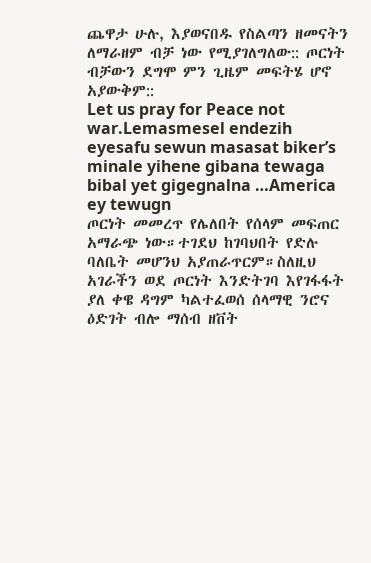ጨዋታ ሁሉ, እያወናበዱ የስልጣን ዘመናትን ለማራዘም ብቻ ነው የሚያገለግለው:: ጦርነት ብቻውን ደግሞ ምን ጊዜም መፍትሄ ሆኖ አያውቅም::
Let us pray for Peace not war.Lemasmesel endezih eyesafu sewun masasat biker’s minale yihene gibana tewaga bibal yet gigegnalna …America ey tewugn
ጦርነት መመረጥ የሌለበት የሰላም መፍጠር አማራጭ ነው።ተገደህ ከገባህበት የድሉ ባለቤት መሆንህ አያጠራጥርም።ስለዚህ አገራችን ወደ ጦርነት እንድትገባ እየገፋፋት ያለ ቀዌ ዳግም ካልተፈወሰ ሰላማዊ ንሮና ዕድገት ብሎ ማሰብ ዘቨት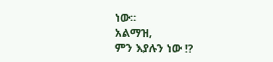ነው።
አልማዝ,
ምን እያሉን ነው !?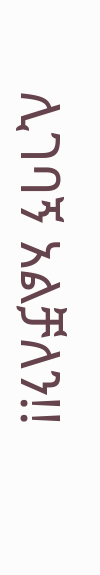ሊገባኝ አልቻለን!!